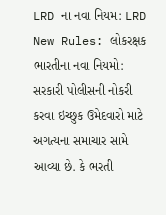LRD ના નવા નિયમ: LRD New Rules: લોકરક્ષક ભારતીના નવા નિયમો: સરકારી પોલીસની નોકરી કરવા ઇચ્છુક ઉમેદવારો માટે અગત્યના સમાચાર સામે આવ્યા છે. કે ભરતી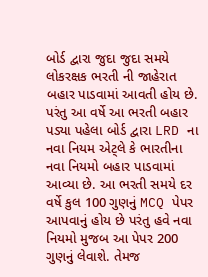બોર્ડ દ્વારા જુદા જુદા સમયે લોકરક્ષક ભરતી ની જાહેરાત બહાર પાડવામાં આવતી હોય છે. પરંતુ આ વર્ષે આ ભરતી બહાર પડ્યા પહેલા બોર્ડ દ્વારા LRD ના નવા નિયમ એટ્લે કે ભારતીના નવા નિયમો બહાર પાડવામાં આવ્યા છે. આ ભરતી સમયે દર વર્ષે કુલ 100 ગુણનું MCQ પેપર આપવાનું હોય છે પરંતુ હવે નવા નિયમો મુજબ આ પેપર 200 ગુણનું લેવાશે. તેમજ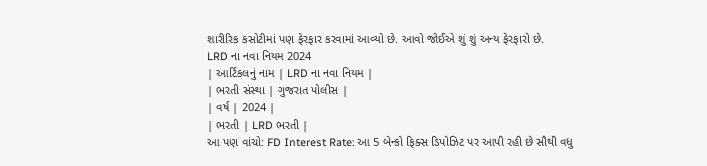શારીરિક કસોટીમાં પણ ફેરફાર કરવામાં આવ્યો છે. આવો જોઈએ શું શું અન્ય ફેરફારો છે.
LRD ના નવા નિયમ 2024
| આર્ટિકલનું નામ | LRD ના નવા નિયમ |
| ભરતી સંસ્થા | ગુજરાત પોલીસ |
| વર્ષ | 2024 |
| ભરતી | LRD ભરતી |
આ પણ વાંચો: FD Interest Rate: આ 5 બેન્કો ફિક્સ ડિપોઝિટ પર આપી રહી છે સૌથી વધુ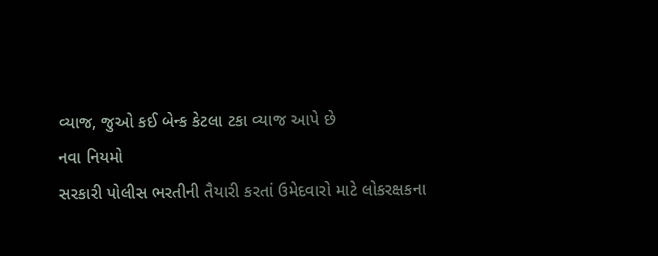વ્યાજ, જુઓ કઈ બેન્ક કેટલા ટકા વ્યાજ આપે છે
નવા નિયમો
સરકારી પોલીસ ભરતીની તૈયારી કરતાં ઉમેદવારો માટે લોકરક્ષકના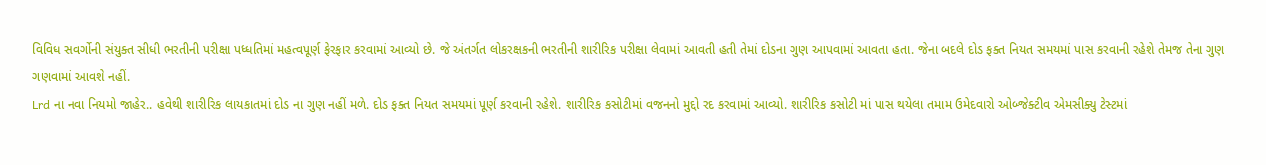વિવિધ સવર્ગોની સંયુક્ત સીધી ભરતીની પરીક્ષા પધ્ધતિમાં મહત્વપૂર્ણ ફેરફાર કરવામાં આવ્યો છે. જે અંતર્ગત લોકરક્ષકની ભરતીની શારીરિક પરીક્ષા લેવામાં આવતી હતી તેમાં દોડના ગુણ આપવામાં આવતા હતા. જેના બદલે દોડ ફક્ત નિયત સમયમાં પાસ કરવાની રહેશે તેમજ તેના ગુણ ગણવામાં આવશે નહીં.
Lrd ના નવા નિયમો જાહેર.. હવેથી શારીરિક લાયકાતમાં દોડ ના ગુણ નહીં મળે. દોડ ફક્ત નિયત સમયમાં પૂર્ણ કરવાની રહેશે. શારીરિક કસોટીમાં વજનનો મુદ્દો રદ કરવામાં આવ્યો. શારીરિક કસોટી માં પાસ થયેલા તમામ ઉમેદવારો ઓબ્જેક્ટીવ એમસીક્યુ ટેસ્ટમાં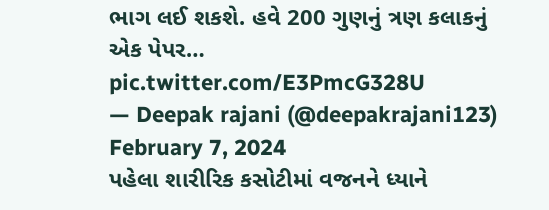ભાગ લઈ શકશે. હવે 200 ગુણનું ત્રણ કલાકનું એક પેપર… pic.twitter.com/E3PmcG328U
— Deepak rajani (@deepakrajani123) February 7, 2024
પહેલા શારીરિક કસોટીમાં વજનને ધ્યાને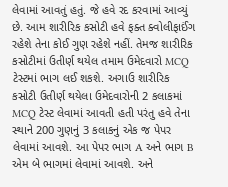લેવામાં આવતું હતું. જે હવે રદ કરવામાં આવ્યું છે. આમ શારીરિક કસોટી હવે ફક્ત ક્વોલીફાઈંગ રહેશે તેના કોઈ ગુણ રહેશે નહીં. તેમજ શારીરિક કસોટીમાં ઉતીર્ણ થયેલ તમામ ઉમેદવારો MCQ ટેસ્ટમાં ભાગ લઈ શકશે. અગાઉ શારીરિક કસોટી ઉતીર્ણ થયેલા ઉમેદવારોની 2 કલાકમાં MCQ ટેસ્ટ લેવામાં આવતી હતી પરંતુ હવે તેના સ્થાને 200 ગુણનું 3 કલાકનું એક જ પેપર લેવામાં આવશે. આ પેપર ભાગ A અને ભાગ B એમ બે ભાગમાં લેવામાં આવશે. અને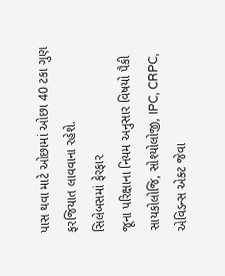પાસ થવા માટે ઓછામાં ઓછા 40 ટકા ગુણ ફરજિયાત લાવવાના રહેશે.
સિલેબસમાં ફેરફાર
જૂના પરિક્ષાના નિયમ અનુસાર વિષયો પૈકી સાયકોલોજિ, સોશ્યોલોજી, IPC, CRPC, એવિડન્સ એક્ટ જેવા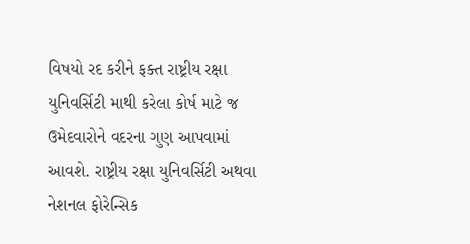વિષયો રદ કરીને ફક્ત રાષ્ટ્રીય રક્ષા યુનિવર્સિટી માથી કરેલા કોર્ષ માટે જ ઉમેદવારોને વદરના ગુણ આપવામાં આવશે. રાષ્ટ્રીય રક્ષા યુનિવર્સિટી અથવા નેશનલ ફોરેન્સિક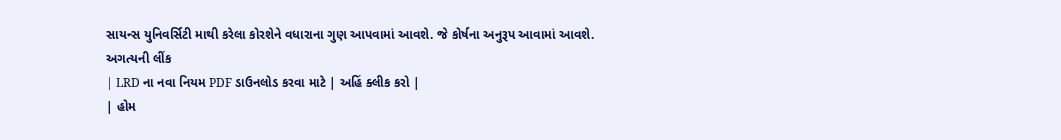સાયન્સ યુનિવર્સિટી માથી કરેલા કોરશેને વધારાના ગુણ આપવામાં આવશે. જે કોર્ષના અનુરૂપ આવામાં આવશે.
અગત્યની લીંક
| LRD ના નવા નિયમ PDF ડાઉનલોડ કરવા માટે | અહિં ક્લીક કરો |
| હોમ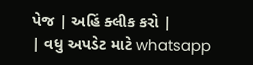પેજ | અહિં ક્લીક કરો |
| વધુ અપડેટ માટે whatsapp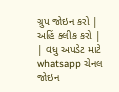ગ્રુપ જોઇન કરો | અહિં ક્લીક કરો |
| વધુ અપડેટ માટે whatsapp ચેનલ જોઇન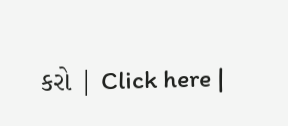કરો | Click here |